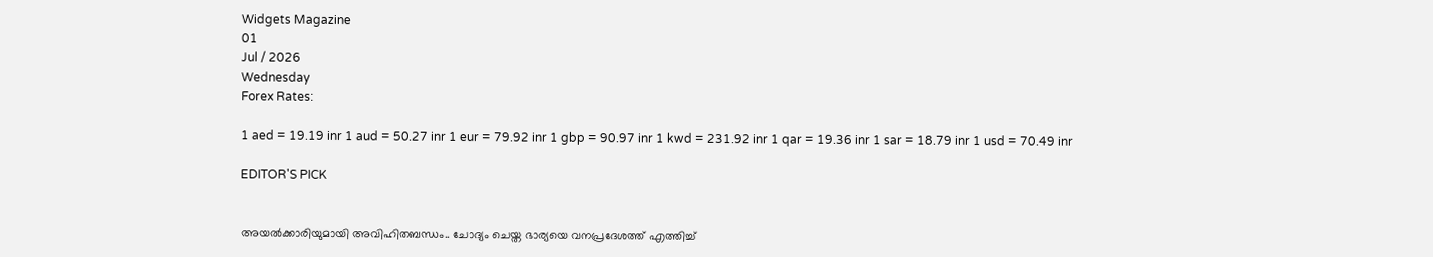Widgets Magazine
01
Jul / 2026
Wednesday
Forex Rates:

1 aed = 19.19 inr 1 aud = 50.27 inr 1 eur = 79.92 inr 1 gbp = 90.97 inr 1 kwd = 231.92 inr 1 qar = 19.36 inr 1 sar = 18.79 inr 1 usd = 70.49 inr

EDITOR'S PICK


അയൽക്കാരിയുമായി അവിഹിതബന്ധം.. ചോദ്യം ചെയ്ത ഭാര്യയെ വനപ്രദേശത്ത് എത്തിച്ച്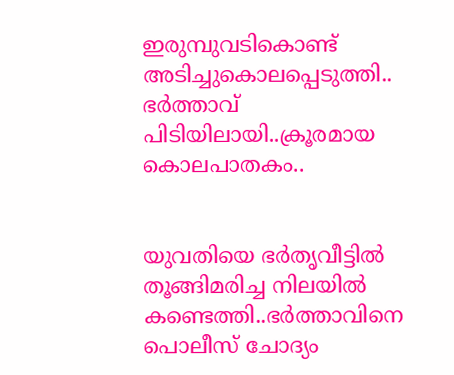ഇരുമ്പുവടികൊണ്ട് അടിച്ചുകൊലപ്പെടുത്തി.. ഭർത്താവ് പിടിയിലായി..ക്രൂരമായ കൊലപാതകം..


യുവതിയെ ഭർതൃവീട്ടിൽ തൂങ്ങിമരിച്ച നിലയിൽ കണ്ടെത്തി..ഭർത്താവിനെ പൊലീസ് ചോദ്യം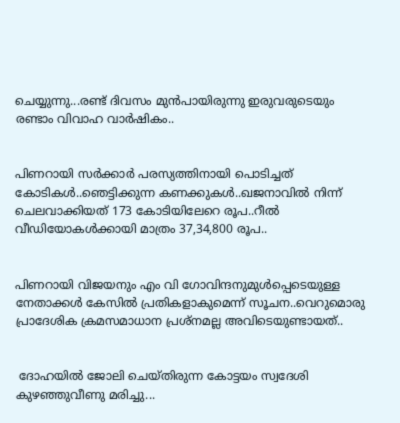ചെയ്യുന്നു...രണ്ട് ദിവസം മുൻപായിരുന്നു ഇരുവരുടെയും രണ്ടാം വിവാഹ വാർഷികം..


പിണറായി സര്‍ക്കാര്‍ പരസ്യത്തിനായി പൊടിച്ചത് കോടികൾ..ഞെട്ടിക്കുന്ന കണക്കുകൾ..ഖജനാവില്‍ നിന്ന് ചെലവാക്കിയത് 173 കോടിയിലേറെ രൂപ..റീല്‍ വീഡിയോകള്‍ക്കായി മാത്രം 37,34,800 രൂപ..


പിണറായി വിജയനും എം വി ഗോവിന്ദനുമുൾപ്പെടെയുള്ള നേതാക്കൾ കേസിൽ പ്രതികളാകുമെന്ന് സൂചന..വെറുമൊരു പ്രാദേശിക ക്രമസമാധാന പ്രശ്നമല്ല അവിടെയുണ്ടായത്..


 ദോഹയിൽ ജോലി ചെയ്തിരുന്ന കോട്ടയം സ്വദേശി കുഴഞ്ഞുവീണു മരിച്ചു...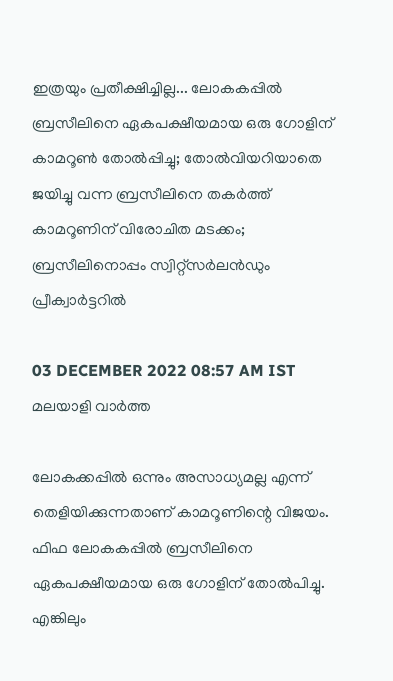ഇത്രയും പ്രതീക്ഷിച്ചില്ല... ലോകകപ്പില്‍ ബ്രസീലിനെ ഏകപക്ഷീയമായ ഒരു ഗോളിന് കാമറൂണ്‍ തോല്‍പ്പിച്ചു; തോല്‍വിയറിയാതെ ജയിച്ചു വന്ന ബ്രസീലിനെ തകര്‍ത്ത് കാമറൂണിന് വിരോചിത മടക്കം; ബ്രസീലിനൊപ്പം സ്വിറ്റ്‌സര്‍ലന്‍ഡും പ്രീക്വാര്‍ട്ടറില്‍

03 DECEMBER 2022 08:57 AM IST
മലയാളി വാര്‍ത്ത

ലോകക്കപ്പില്‍ ഒന്നും അസാധ്യമല്ല എന്ന് തെളിയിക്കുന്നതാണ് കാമറൂണിന്റെ വിജയം. ഫിഫ ലോകകപ്പില്‍ ബ്രസീലിനെ ഏകപക്ഷീയമായ ഒരു ഗോളിന് തോല്‍പിച്ചു. എങ്കിലും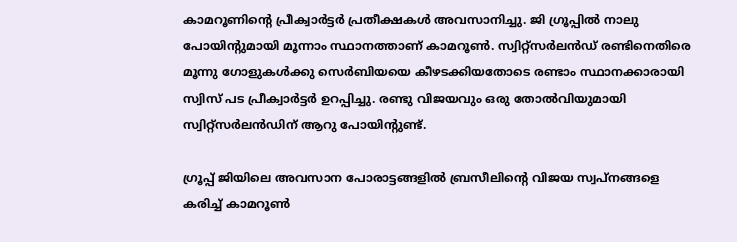കാമറൂണിന്റെ പ്രീക്വാര്‍ട്ടര്‍ പ്രതീക്ഷകള്‍ അവസാനിച്ചു. ജി ഗ്രൂപ്പില്‍ നാലു പോയിന്റുമായി മൂന്നാം സ്ഥാനത്താണ് കാമറൂണ്‍. സ്വിറ്റ്‌സര്‍ലന്‍ഡ് രണ്ടിനെതിരെ മൂന്നു ഗോളുകള്‍ക്കു സെര്‍ബിയയെ കീഴടക്കിയതോടെ രണ്ടാം സ്ഥാനക്കാരായി സ്വിസ് പട പ്രീക്വാര്‍ട്ടര്‍ ഉറപ്പിച്ചു. രണ്ടു വിജയവും ഒരു തോല്‍വിയുമായി സ്വിറ്റ്‌സര്‍ലന്‍ഡിന് ആറു പോയിന്റുണ്ട്.

ഗ്രൂപ്പ് ജിയിലെ അവസാന പോരാട്ടങ്ങളില്‍ ബ്രസീലിന്റെ വിജയ സ്വപ്നങ്ങളെ കരിച്ച് കാമറൂണ്‍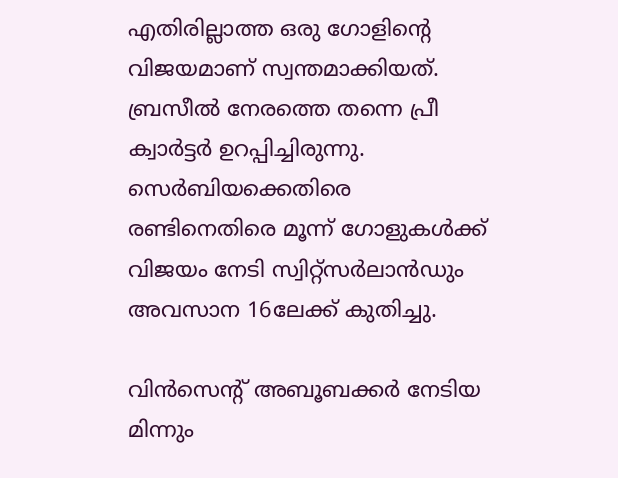എതിരില്ലാത്ത ഒരു ഗോളിന്റെ വിജയമാണ് സ്വന്തമാക്കിയത്. ബ്രസീല്‍ നേരത്തെ തന്നെ പ്രീ ക്വാര്‍ട്ടര്‍ ഉറപ്പിച്ചിരുന്നു. സെര്‍ബിയക്കെതിരെ രണ്ടിനെതിരെ മൂന്ന് ഗോളുകള്‍ക്ക് വിജയം നേടി സ്വിറ്റ്‌സര്‍ലാന്‍ഡും അവസാന 16ലേക്ക് കുതിച്ചു.

വിന്‍സെന്റ് അബൂബക്കര്‍ നേടിയ മിന്നും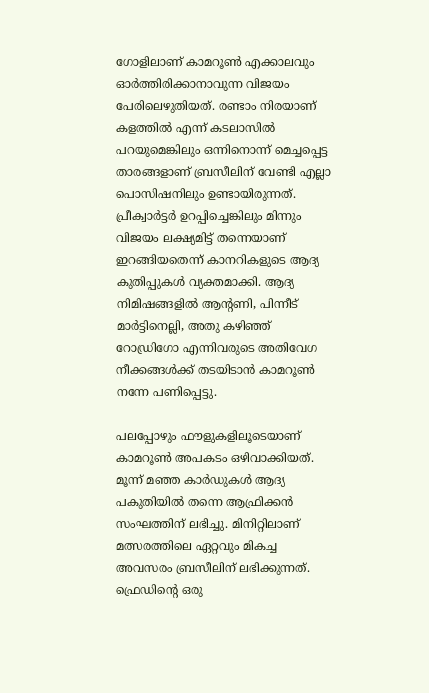ഗോളിലാണ് കാമറൂണ്‍ എക്കാലവും ഓര്‍ത്തിരിക്കാനാവുന്ന വിജയം പേരിലെഴുതിയത്. രണ്ടാം നിരയാണ് കളത്തില്‍ എന്ന് കടലാസില്‍ പറയുമെങ്കിലും ഒന്നിനൊന്ന് മെച്ചപ്പെട്ട താരങ്ങളാണ് ബ്രസീലിന് വേണ്ടി എല്ലാ പൊസിഷനിലും ഉണ്ടായിരുന്നത്. പ്രീക്വാര്‍ട്ടര്‍ ഉറപ്പിച്ചെങ്കിലും മിന്നും വിജയം ലക്ഷ്യമിട്ട് തന്നെയാണ് ഇറങ്ങിയതെന്ന് കാനറികളുടെ ആദ്യ കുതിപ്പുകള്‍ വ്യക്തമാക്കി. ആദ്യ നിമിഷങ്ങളില്‍ ആന്റണി, പിന്നീട് മാര്‍ട്ടിനെല്ലി, അതു കഴിഞ്ഞ് റോഡ്രിഗോ എന്നിവരുടെ അതിവേഗ നീക്കങ്ങള്‍ക്ക് തടയിടാന്‍ കാമറൂണ്‍ നന്നേ പണിപ്പെട്ടു.

പലപ്പോഴും ഫൗളുകളിലൂടെയാണ് കാമറൂണ്‍ അപകടം ഒഴിവാക്കിയത്. മൂന്ന് മഞ്ഞ കാര്‍ഡുകള്‍ ആദ്യ പകുതിയില്‍ തന്നെ ആഫ്രിക്കന്‍ സംഘത്തിന് ലഭിച്ചു. മിനിറ്റിലാണ് മത്സരത്തിലെ ഏറ്റവും മികച്ച അവസരം ബ്രസീലിന് ലഭിക്കുന്നത്. ഫ്രെഡിന്റെ ഒരു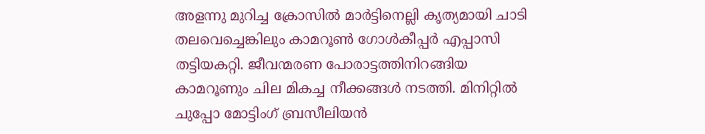അളന്നു മുറിച്ച ക്രോസില്‍ മാര്‍ട്ടിനെല്ലി കൃത്യമായി ചാടി തലവെച്ചെങ്കിലും കാമറൂണ്‍ ഗോള്‍കീപ്പര്‍ എപ്പാസി തട്ടിയകറ്റി. ജീവന്മരണ പോരാട്ടത്തിനിറങ്ങിയ കാമറൂണും ചില മികച്ച നീക്കങ്ങള്‍ നടത്തി. മിനിറ്റില്‍ ചുപ്പോ മോട്ടിംഗ് ബ്രസീലിയന്‍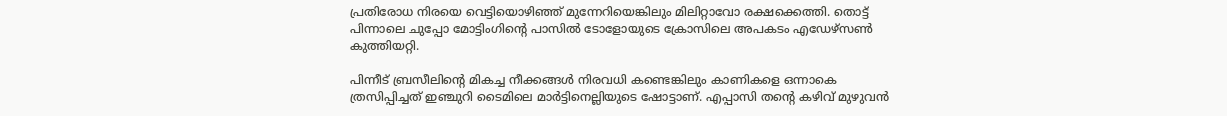പ്രതിരോധ നിരയെ വെട്ടിയൊഴിഞ്ഞ് മുന്നേറിയെങ്കിലും മിലിറ്റാവോ രക്ഷക്കെത്തി. തൊട്ട് പിന്നാലെ ചുപ്പോ മോട്ടിംഗിന്റെ പാസില്‍ ടോളോയുടെ ക്രോസിലെ അപകടം എഡേഴ്‌സണ്‍ കുത്തിയറ്റി.

പിന്നീട് ബ്രസീലിന്റെ മികച്ച നീക്കങ്ങള്‍ നിരവധി കണ്ടെങ്കിലും കാണികളെ ഒന്നാകെ ത്രസിപ്പിച്ചത് ഇഞ്ചുറി ടൈമിലെ മാര്‍ട്ടിനെല്ലിയുടെ ഷോട്ടാണ്. എപ്പാസി തന്റെ കഴിവ് മുഴുവന്‍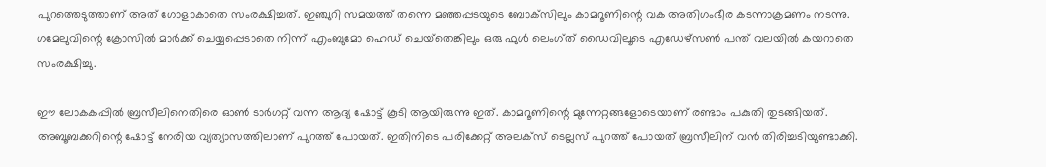പുറത്തെടുത്താണ് അത് ഗോളാകാതെ സംരക്ഷിച്ചത്. ഇഞ്ചുറി സമയത്ത് തന്നെ മഞ്ഞപ്പടയുടെ ബോക്‌സിലും കാമറൂണിന്റെ വക അതിഗംഭീര കടന്നാക്രമണം നടന്നു. ഗമേലുവിന്റെ ക്രോസില്‍ മാര്‍ക്ക് ചെയ്യപ്പെടാതെ നിന്ന് എംബുമോ ഹെഡ് ചെയ്‌തെങ്കിലും ഒരു ഫുള്‍ ലെംഗ്ത് ഡൈവിലൂടെ എഡേഴ്‌സണ്‍ പന്ത് വലയില്‍ കയറാതെ സംരക്ഷിച്ചു.

ഈ ലോകകപ്പില്‍ ബ്രസീലിനെതിരെ ഓണ്‍ ടാര്‍ഗറ്റ് വന്ന ആദ്യ ഷോട്ട് കൂടി ആയിരുന്നു ഇത്. കാമറൂണിന്റെ മുന്നേറ്റങ്ങളോടെയാണ് രണ്ടാം പകുതി തുടങ്ങിയത്. അബൂബക്കറിന്റെ ഷോട്ട് നേരിയ വ്യത്യാസത്തിലാണ് പുറത്ത് പോയത്. ഇതിനിടെ പരിക്കേറ്റ് അലക്‌സ് ടെല്ലസ് പുറത്ത് പോയത് ബ്രസീലിന് വന്‍ തിരിച്ചടിയുണ്ടാക്കി.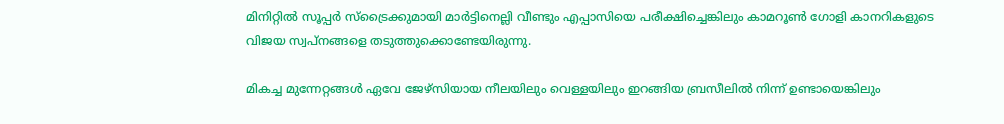മിനിറ്റില്‍ സൂപ്പര്‍ സ്‌ട്രൈക്കുമായി മാര്‍ട്ടിനെല്ലി വീണ്ടും എപ്പാസിയെ പരീക്ഷിച്ചെങ്കിലും കാമറൂണ്‍ ഗോളി കാനറികളുടെ വിജയ സ്വപ്നങ്ങളെ തടുത്തുക്കൊണ്ടേയിരുന്നു.

മികച്ച മുന്നേറ്റങ്ങള്‍ ഏവേ ജേഴ്‌സിയായ നീലയിലും വെള്ളയിലും ഇറങ്ങിയ ബ്രസീലില്‍ നിന്ന് ഉണ്ടായെങ്കിലും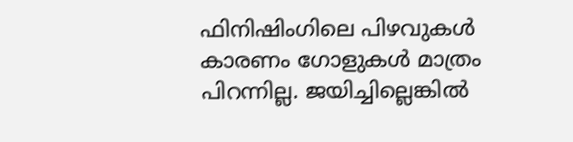ഫിനിഷിംഗിലെ പിഴവുകള്‍ കാരണം ഗോളുകള്‍ മാത്രം പിറന്നില്ല. ജയിച്ചില്ലെങ്കില്‍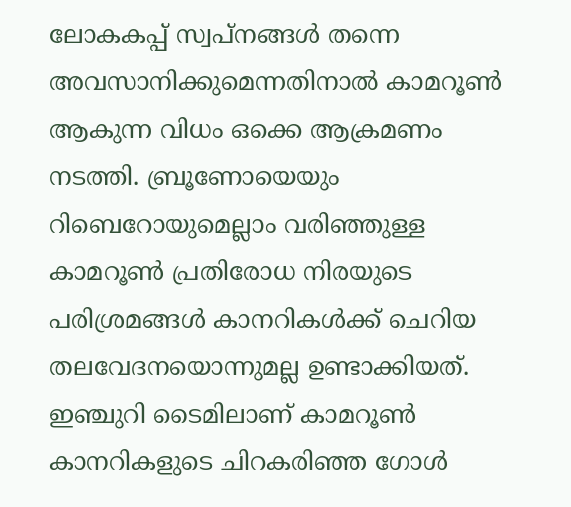ലോകകപ്പ് സ്വപ്നങ്ങള്‍ തന്നെ അവസാനിക്കുമെന്നതിനാല്‍ കാമറൂണ്‍ ആകുന്ന വിധം ഒക്കെ ആക്രമണം നടത്തി. ബ്രൂണോയെയും റിബെറോയുമെല്ലാം വരിഞ്ഞുള്ള കാമറൂണ്‍ പ്രതിരോധ നിരയുടെ പരിശ്രമങ്ങള്‍ കാനറികള്‍ക്ക് ചെറിയ തലവേദനയൊന്നുമല്ല ഉണ്ടാക്കിയത്. ഇഞ്ചുറി ടൈമിലാണ് കാമറൂണ്‍ കാനറികളുടെ ചിറകരിഞ്ഞ ഗോള്‍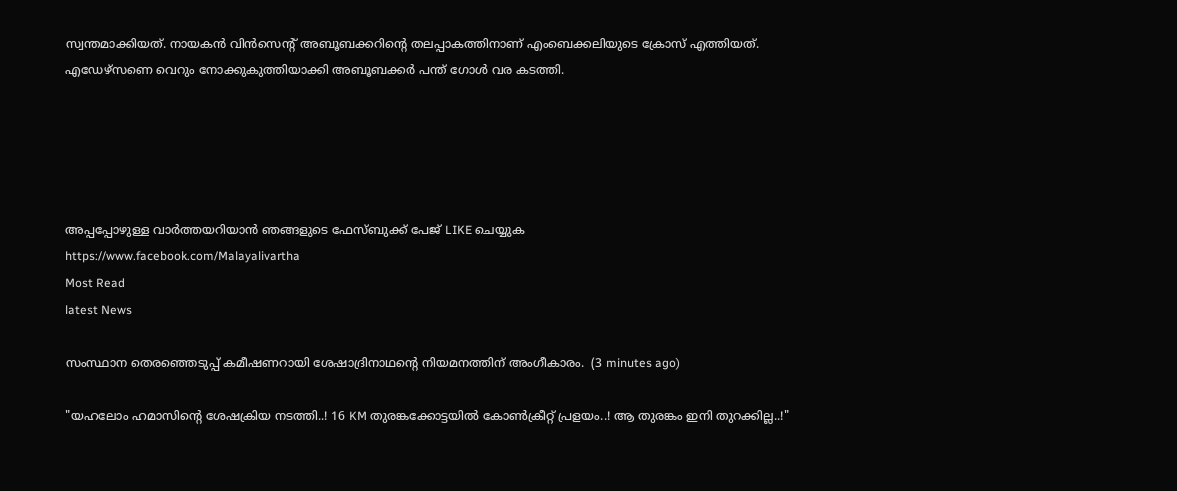സ്വന്തമാക്കിയത്. നായകന്‍ വിന്‍സെന്റ് അബൂബക്കറിന്റെ തലപ്പാകത്തിനാണ് എംബെക്കലിയുടെ ക്രോസ് എത്തിയത്. എഡേഴ്‌സണെ വെറും നോക്കുകുത്തിയാക്കി അബൂബക്കര്‍ പന്ത് ഗോള്‍ വര കടത്തി.





അപ്പപ്പോഴുള്ള വാര്‍ത്തയറിയാന്‍ ഞങ്ങളുടെ ഫേസ്‌ബുക്ക്‌ പേജ് LIKE ചെയ്യുക
https://www.facebook.com/Malayalivartha
Most Read
latest News

സംസ്ഥാന തെരഞ്ഞെടുപ്പ് കമീഷണറായി ശേഷാദ്രിനാഥന്റെ നിയമനത്തിന് അംഗീകാരം.  (3 minutes ago)

"യഹലോം ഹമാസിന്റെ ശേഷക്രിയ നടത്തി..! 16 KM തുരങ്കക്കോട്ടയിൽ കോൺക്രീറ്റ് പ്രളയം..! ആ തുരങ്കം ഇനി തുറക്കില്ല..!"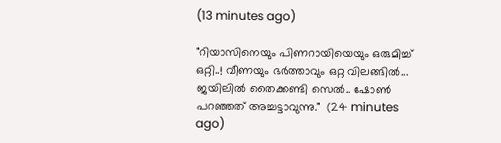(13 minutes ago)

"റിയാസിനെയും പിണറായിയെയും ഒരുമിച്ച് ഒറ്റി..! വീണയും ഭർത്താവും ഒറ്റ വിലങ്ങിൽ... ജയിലിൽ തൈക്കണ്ടി സെൽ.. ഷോൺ പറഞ്ഞത് അച്ചട്ടാവുന്നു."  (24 minutes ago)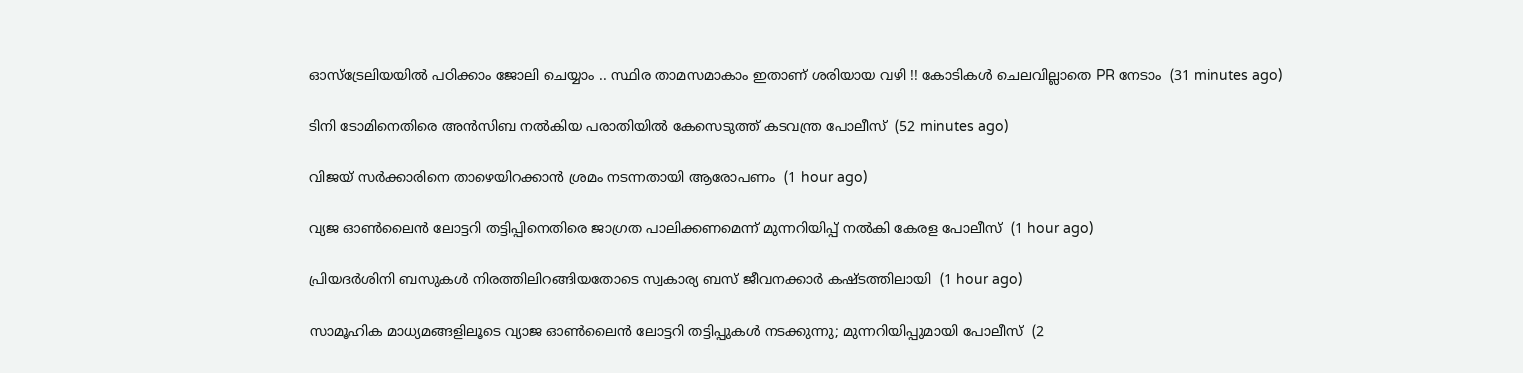ഓസ്ട്രേലിയയിൽ പഠിക്കാം ജോലി ചെയ്യാം .. സ്ഥിര താമസമാകാം ഇതാണ് ശരിയായ വഴി !! കോടികൾ ചെലവില്ലാതെ PR നേടാം  (31 minutes ago)

ടിനി ടോമിനെതിരെ അന്‍സിബ നല്‍കിയ പരാതിയില്‍ കേസെടുത്ത് കടവന്ത്ര പോലീസ്  (52 minutes ago)

വിജയ് സര്‍ക്കാരിനെ താഴെയിറക്കാന്‍ ശ്രമം നടന്നതായി ആരോപണം  (1 hour ago)

വ്യജ ഓണ്‍ലൈന്‍ ലോട്ടറി തട്ടിപ്പിനെതിരെ ജാഗ്രത പാലിക്കണമെന്ന് മുന്നറിയിപ്പ് നല്‍കി കേരള പോലീസ്  (1 hour ago)

പ്രിയദര്‍ശിനി ബസുകള്‍ നിരത്തിലിറങ്ങിയതോടെ സ്വകാര്യ ബസ് ജീവനക്കാര്‍ കഷ്ടത്തിലായി  (1 hour ago)

സാമൂഹിക മാധ്യമങ്ങളിലൂടെ വ്യാജ ഓൺലൈൻ ലോട്ടറി തട്ടിപ്പുകൾ നടക്കുന്നു; മുന്നറിയിപ്പുമായി പോലീസ്  (2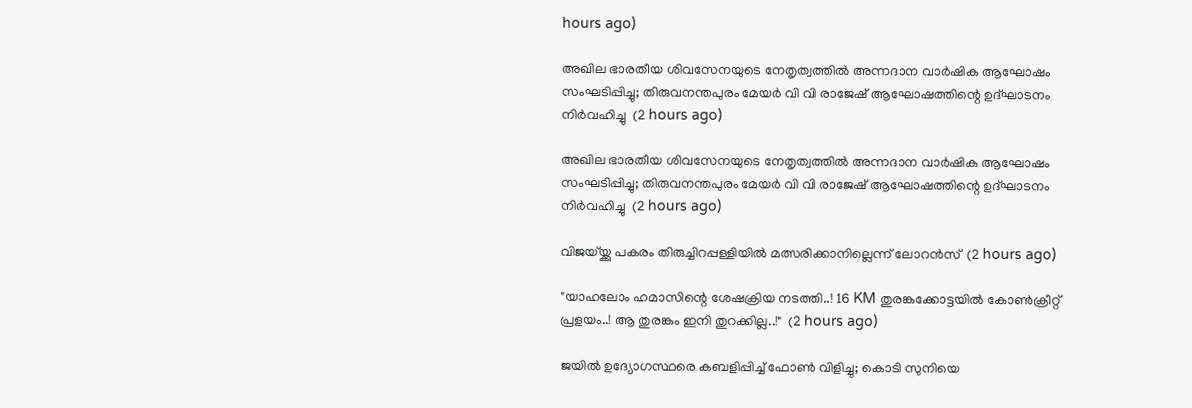hours ago)

അഖില ഭാരതീയ ശിവസേനയുടെ നേതൃത്വത്തിൽ അന്നദാന വാർഷിക ആഘോഷം സംഘടിപ്പിച്ചു; തിരുവനന്തപുരം മേയർ വി വി രാജേഷ് ആഘോഷത്തിന്റെ ഉദ്ഘാടനം നിർവഹിച്ചു  (2 hours ago)

അഖില ഭാരതീയ ശിവസേനയുടെ നേതൃത്വത്തിൽ അന്നദാന വാർഷിക ആഘോഷം സംഘടിപ്പിച്ചു; തിരുവനന്തപുരം മേയർ വി വി രാജേഷ് ആഘോഷത്തിന്റെ ഉദ്ഘാടനം നിർവഹിച്ചു  (2 hours ago)

വിജയ്‌യ്ക്കു പകരം തിരുച്ചിറപ്പള്ളിയില്‍ മത്സരിക്കാനില്ലെന്ന് ലോറന്‍സ്  (2 hours ago)

"യാഹലോം ഹമാസിന്റെ ശേഷക്രിയ നടത്തി..! 16 KM തുരങ്കക്കോട്ടയിൽ കോൺക്രീറ്റ് പ്രളയം..! ആ തുരങ്കം ഇനി തുറക്കില്ല..!"  (2 hours ago)

ജയിൽ ഉദ്യോഗസ്ഥരെ കബളിപ്പിച്ച് ഫോൺ വിളിച്ചു; കൊടി സുനിയെ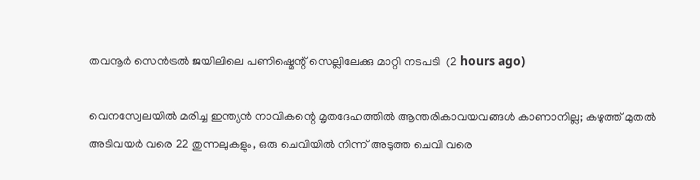തവനൂർ സെൻട്രൽ ജയിലിലെ പണിഷ്മെന്റ് സെല്ലിലേക്കു മാറ്റി നടപടി  (2 hours ago)

വെനസ്വേലയില്‍ മരിച്ച ഇന്ത്യന്‍ നാവികന്റെ മൃതദേഹത്തില്‍ ആന്തരികാവയവങ്ങള്‍ കാണാനില്ല; കഴുത്ത് മുതല്‍ അടിവയര്‍ വരെ 22 തുന്നലുകളും, ഒരു ചെവിയില്‍ നിന്ന് അടുത്ത ചെവി വരെ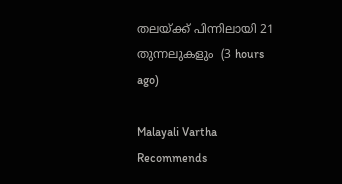തലയ്ക്ക് പിന്നിലായി 21 തുന്നലുകളും  (3 hours ago)

Malayali Vartha Recommends